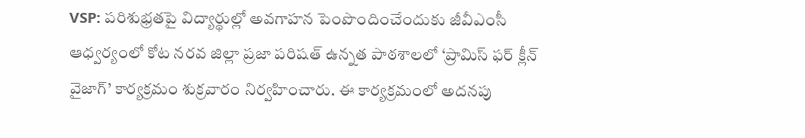VSP: పరిశుభ్రతపై విద్యార్థుల్లో అవగాహన పెంపొందించేందుకు జీవీఎంసీ ఆధ్వర్యంలో కోట నరవ జిల్లా ప్రజా పరిషత్ ఉన్నత పాఠశాలలో ‘ప్రామిస్ ఫర్ క్లీన్ వైజాగ్’ కార్యక్రమం శుక్రవారం నిర్వహించారు. ఈ కార్యక్రమంలో అదనపు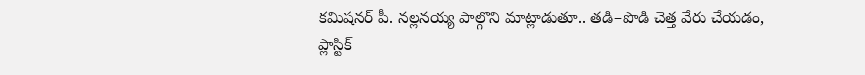కమిషనర్ పీ. నల్లనయ్య పాల్గొని మాట్లాడుతూ.. తడి–పొడి చెత్త వేరు చేయడం, ప్లాస్టిక్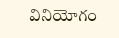వినియోగం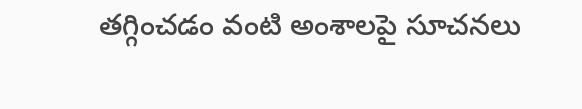తగ్గించడం వంటి అంశాలపై సూచనలు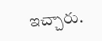ఇచ్చారు.